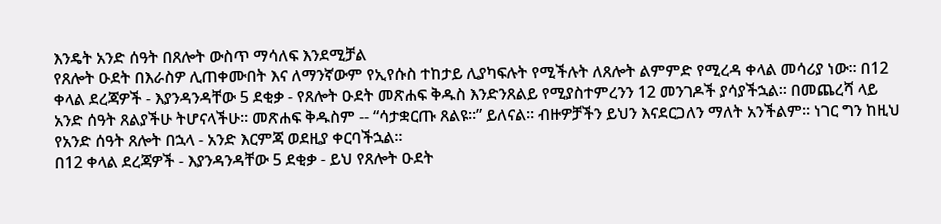እንዴት አንድ ሰዓት በጸሎት ውስጥ ማሳለፍ እንደሚቻል
የጸሎት ዑደት በእራስዎ ሊጠቀሙበት እና ለማንኛውም የኢየሱስ ተከታይ ሊያካፍሉት የሚችሉት ለጸሎት ልምምድ የሚረዳ ቀላል መሳሪያ ነው። በ12 ቀላል ደረጃዎች - እያንዳንዳቸው 5 ደቂቃ - የጸሎት ዑደት መጽሐፍ ቅዱስ እንድንጸልይ የሚያስተምረንን 12 መንገዶች ያሳያችኋል። በመጨረሻ ላይ አንድ ሰዓት ጸልያችሁ ትሆናላችሁ። መጽሐፍ ቅዱስም -- “ሳታቋርጡ ጸልዩ።” ይለናል። ብዙዎቻችን ይህን እናደርጋለን ማለት አንችልም። ነገር ግን ከዚህ የአንድ ሰዓት ጸሎት በኋላ - አንድ እርምጃ ወደዚያ ቀርባችኋል።
በ12 ቀላል ደረጃዎች - እያንዳንዳቸው 5 ደቂቃ - ይህ የጸሎት ዑደት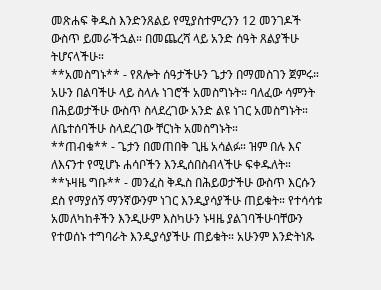መጽሐፍ ቅዱስ እንድንጸልይ የሚያስተምረንን 12 መንገዶች ውስጥ ይመራችኋል። በመጨረሻ ላይ አንድ ሰዓት ጸልያችሁ ትሆናላችሁ።
**አመስግኑ** - የጸሎት ሰዓታችሁን ጌታን በማመስገን ጀምሩ። አሁን በልባችሁ ላይ ስላሉ ነገሮች አመስግኑት። ባለፈው ሳምንት በሕይወታችሁ ውስጥ ስላደረገው አንድ ልዩ ነገር አመስግኑት። ለቤተሰባችሁ ስላደረገው ቸርነት አመስግኑት።
**ጠብቁ** - ጌታን በመጠበቅ ጊዜ አሳልፉ። ዝም በሉ እና ለእናንተ የሚሆኑ ሐሳቦችን እንዲሰበስብላችሁ ፍቀዱለት።
**ኑዛዜ ግቡ** - መንፈስ ቅዱስ በሕይወታችሁ ውስጥ እርሱን ደስ የማያሰኝ ማንኛውንም ነገር እንዲያሳያችሁ ጠይቁት። የተሳሳቱ አመለካከቶችን እንዲሁም እስካሁን ኑዛዜ ያልገባችሁባቸውን የተወሰኑ ተግባራት እንዲያሳያችሁ ጠይቁት። አሁንም እንድትነጹ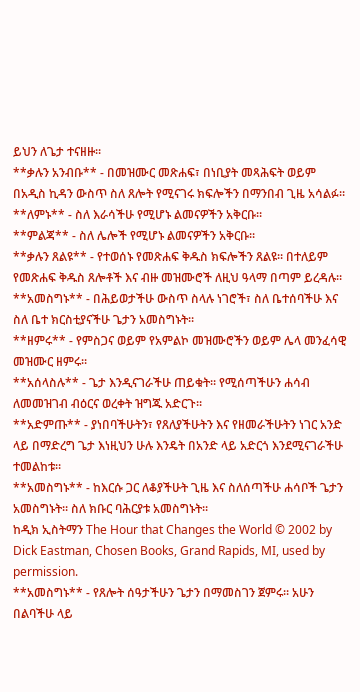ይህን ለጌታ ተናዘዙ።
**ቃሉን አንብቡ** - በመዝሙር መጽሐፍ፣ በነቢያት መጻሕፍት ወይም በአዲስ ኪዳን ውስጥ ስለ ጸሎት የሚናገሩ ክፍሎችን በማንበብ ጊዜ አሳልፉ።
**ለምኑ** - ስለ እራሳችሁ የሚሆኑ ልመናዎችን አቅርቡ።
**ምልጃ** - ስለ ሌሎች የሚሆኑ ልመናዎችን አቅርቡ።
**ቃሉን ጸልዩ** - የተወሰኑ የመጽሐፍ ቅዱስ ክፍሎችን ጸልዩ። በተለይም የመጽሐፍ ቅዱስ ጸሎቶች እና ብዙ መዝሙሮች ለዚህ ዓላማ በጣም ይረዳሉ።
**አመስግኑ** - በሕይወታችሁ ውስጥ ስላሉ ነገሮች፣ ስለ ቤተሰባችሁ እና ስለ ቤተ ክርስቲያናችሁ ጌታን አመስግኑት።
**ዘምሩ** - የምስጋና ወይም የአምልኮ መዝሙሮችን ወይም ሌላ መንፈሳዊ መዝሙር ዘምሩ።
**አሰላስሉ** - ጌታ እንዲናገራችሁ ጠይቁት። የሚሰጣችሁን ሐሳብ ለመመዝገብ ብዕርና ወረቀት ዝግጁ አድርጉ።
**አድምጡ** - ያነበባችሁትን፣ የጸለያችሁትን እና የዘመራችሁትን ነገር አንድ ላይ በማድረግ ጌታ እነዚህን ሁሉ እንዴት በአንድ ላይ አድርጎ እንደሚናገራችሁ ተመልከቱ።
**አመስግኑ** - ከእርሱ ጋር ለቆያችሁት ጊዜ እና ስለሰጣችሁ ሐሳቦች ጌታን አመስግኑት። ስለ ክቡር ባሕርያቱ አመስግኑት።
ከዲክ ኢስትማን The Hour that Changes the World © 2002 by Dick Eastman, Chosen Books, Grand Rapids, MI, used by permission.
**አመስግኑ** - የጸሎት ሰዓታችሁን ጌታን በማመስገን ጀምሩ። አሁን በልባችሁ ላይ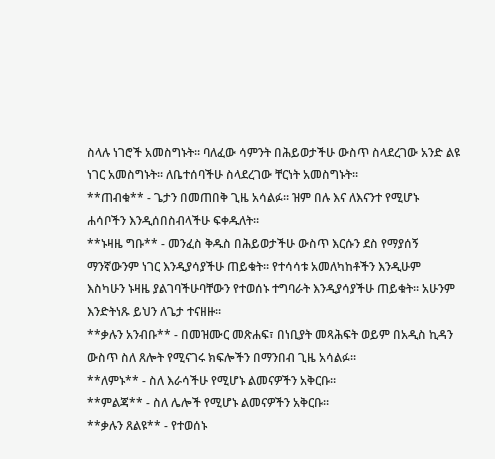ስላሉ ነገሮች አመስግኑት። ባለፈው ሳምንት በሕይወታችሁ ውስጥ ስላደረገው አንድ ልዩ ነገር አመስግኑት። ለቤተሰባችሁ ስላደረገው ቸርነት አመስግኑት።
**ጠብቁ** - ጌታን በመጠበቅ ጊዜ አሳልፉ። ዝም በሉ እና ለእናንተ የሚሆኑ ሐሳቦችን እንዲሰበስብላችሁ ፍቀዱለት።
**ኑዛዜ ግቡ** - መንፈስ ቅዱስ በሕይወታችሁ ውስጥ እርሱን ደስ የማያሰኝ ማንኛውንም ነገር እንዲያሳያችሁ ጠይቁት። የተሳሳቱ አመለካከቶችን እንዲሁም እስካሁን ኑዛዜ ያልገባችሁባቸውን የተወሰኑ ተግባራት እንዲያሳያችሁ ጠይቁት። አሁንም እንድትነጹ ይህን ለጌታ ተናዘዙ።
**ቃሉን አንብቡ** - በመዝሙር መጽሐፍ፣ በነቢያት መጻሕፍት ወይም በአዲስ ኪዳን ውስጥ ስለ ጸሎት የሚናገሩ ክፍሎችን በማንበብ ጊዜ አሳልፉ።
**ለምኑ** - ስለ እራሳችሁ የሚሆኑ ልመናዎችን አቅርቡ።
**ምልጃ** - ስለ ሌሎች የሚሆኑ ልመናዎችን አቅርቡ።
**ቃሉን ጸልዩ** - የተወሰኑ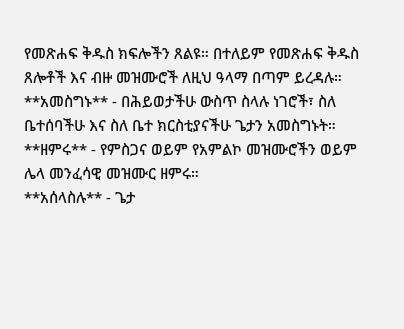የመጽሐፍ ቅዱስ ክፍሎችን ጸልዩ። በተለይም የመጽሐፍ ቅዱስ ጸሎቶች እና ብዙ መዝሙሮች ለዚህ ዓላማ በጣም ይረዳሉ።
**አመስግኑ** - በሕይወታችሁ ውስጥ ስላሉ ነገሮች፣ ስለ ቤተሰባችሁ እና ስለ ቤተ ክርስቲያናችሁ ጌታን አመስግኑት።
**ዘምሩ** - የምስጋና ወይም የአምልኮ መዝሙሮችን ወይም ሌላ መንፈሳዊ መዝሙር ዘምሩ።
**አሰላስሉ** - ጌታ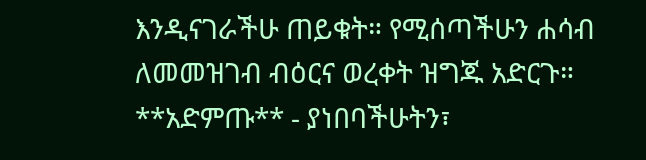እንዲናገራችሁ ጠይቁት። የሚሰጣችሁን ሐሳብ ለመመዝገብ ብዕርና ወረቀት ዝግጁ አድርጉ።
**አድምጡ** - ያነበባችሁትን፣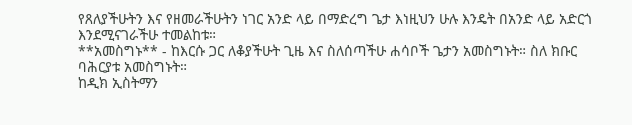የጸለያችሁትን እና የዘመራችሁትን ነገር አንድ ላይ በማድረግ ጌታ እነዚህን ሁሉ እንዴት በአንድ ላይ አድርጎ እንደሚናገራችሁ ተመልከቱ።
**አመስግኑ** - ከእርሱ ጋር ለቆያችሁት ጊዜ እና ስለሰጣችሁ ሐሳቦች ጌታን አመስግኑት። ስለ ክቡር ባሕርያቱ አመስግኑት።
ከዲክ ኢስትማን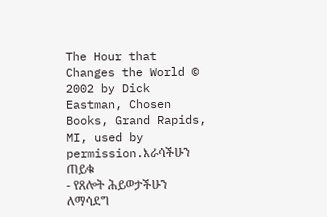The Hour that Changes the World © 2002 by Dick Eastman, Chosen Books, Grand Rapids, MI, used by permission.እራሳችሁን ጠይቁ
- የጸሎት ሕይወታችሁን ለማሳደግ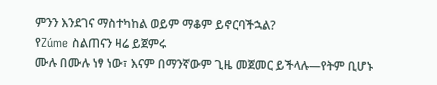ምንን እንደገና ማስተካከል ወይም ማቆም ይኖርባችኋል?
የZúme ስልጠናን ዛሬ ይጀምሩ
ሙሉ በሙሉ ነፃ ነው፣ እናም በማንኛውም ጊዜ መጀመር ይችላሉ—የትም ቢሆኑ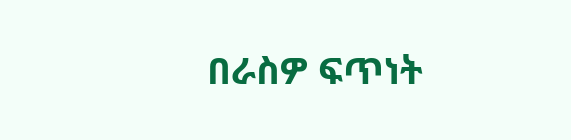በራስዎ ፍጥነት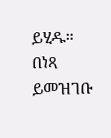ይሂዱ።
በነጻ ይመዝገቡ